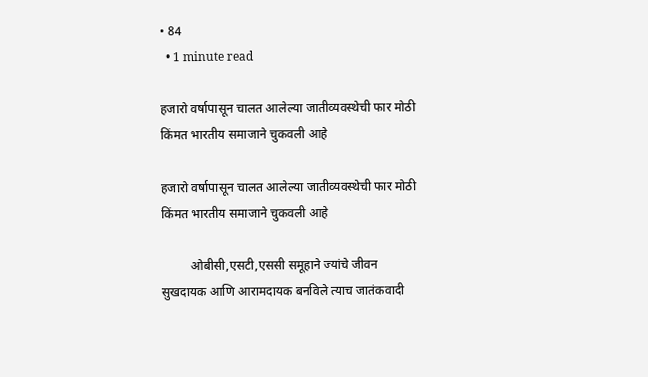• 84
  • 1 minute read

हजारो वर्षापासून चालत आलेल्या जातीव्यवस्थेची फार मोठी किंमत भारतीय समाजाने चुकवली आहे

हजारो वर्षापासून चालत आलेल्या जातीव्यवस्थेची फार मोठी किंमत भारतीय समाजाने चुकवली आहे

         ओबीसी,एसटी,एससी समूहाने ज्यांचे जीवन सुखदायक आणि आरामदायक बनविले त्याच जातंकवादी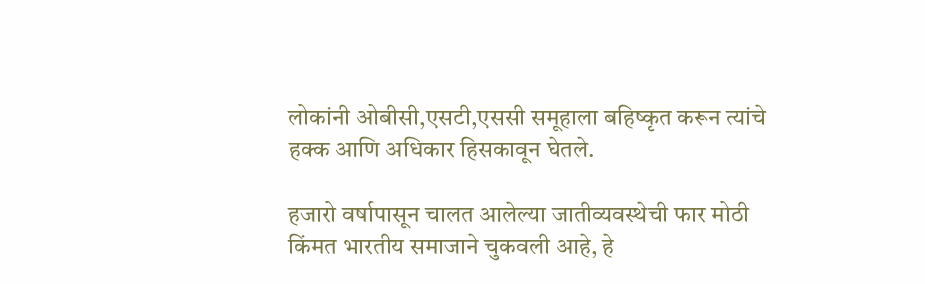लोकांनी ओबीसी,एसटी,एससी समूहाला बहिष्कृत करून त्यांचे हक्क आणि अधिकार हिसकावून घेतले.

हजारो वर्षापासून चालत आलेल्या जातीव्यवस्थेची फार मोठी किंमत भारतीय समाजाने चुकवली आहे, हे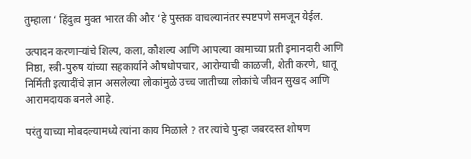तुम्हाला ‘ हिंदुत्व मुक्त भारत की और ‘हे पुस्तक वाचल्यानंतर स्पष्टपणे समजून येईल.

उत्पादन करणाऱ्यांचे शिल्प, कला, कौशल्य आणि आपल्या कामाच्या प्रती इमानदारी आणि निष्ठा, स्त्री-पुरुष यांच्या सहकार्याने औषधोपचार, आरोग्याची काळजी, शेती करणे, धातू निर्मिती इत्यादींचे ज्ञान असलेल्या लोकांमुळे उच्च जातीच्या लोकांचे जीवन सुखद आणि आरामदायक बनले आहे.

परंतु याच्या मोबदल्यामध्ये त्यांना काय मिळाले ? तर त्यांचे पुन्हा जबरदस्त शोषण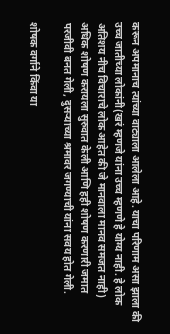करून अपमानाच त्यांच्या वाट्याला आलेला आहे. याचा परिणाम असा झाला की उच्च जातीच्या लोकांनी(खरं म्हणजे यांना उच्च म्हणणे हे योग्य नाही. हे लोक अतिशय नीच विचाराचे लोक आहेत की जे मानवाला मानव समजत नाही) अधिक शोषण करायला सुरुवात केली आणि हही शोषण करणारी जमात परजीवी बनत गेली, दुसऱ्याच्या श्रमावर जगण्याची यांना सवय होत गेली.

शोषक वर्गाने किंवा या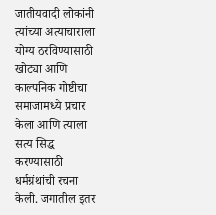जातीयवादी लोकांनी त्यांच्या अत्याचाराला योग्य ठरविण्यासाठी खोट्या आणि काल्पनिक गोष्टीचा समाजामध्ये प्रचार केला आणि त्याला सत्य सिद्ध करण्यासाठी धर्मग्रंथांची रचना केली. जगातील इतर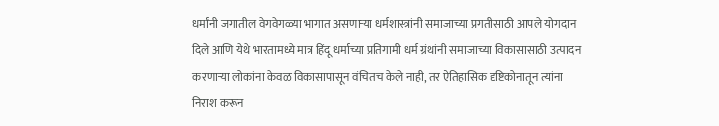धर्मांनी जगातील वेगवेगळ्या भागात असणाऱ्या धर्मशास्त्रांनी समाजाच्या प्रगतीसाठी आपले योगदान दिले आणि येथे भारतामध्ये मात्र हिंदू धर्माच्या प्रतिगामी धर्म ग्रंथांनी समाजाच्या विकासासाठी उत्पादन करणाऱ्या लोकांना केवळ विकासापासून वंचितच केले नाही, तर ऐतिहासिक दृष्टिकोनातून त्यांना निराश करून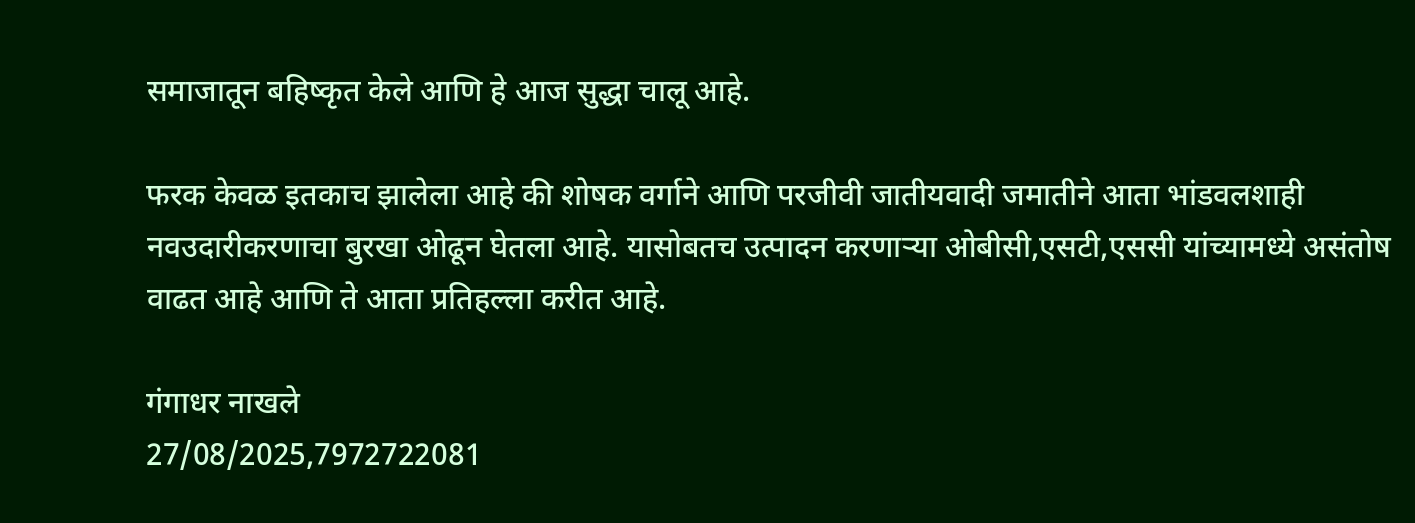समाजातून बहिष्कृत केले आणि हे आज सुद्धा चालू आहे.

फरक केवळ इतकाच झालेला आहे की शोषक वर्गाने आणि परजीवी जातीयवादी जमातीने आता भांडवलशाही नवउदारीकरणाचा बुरखा ओढून घेतला आहे. यासोबतच उत्पादन करणाऱ्या ओबीसी,एसटी,एससी यांच्यामध्ये असंतोष वाढत आहे आणि ते आता प्रतिहल्ला करीत आहे.

गंगाधर नाखले
27/08/2025,7972722081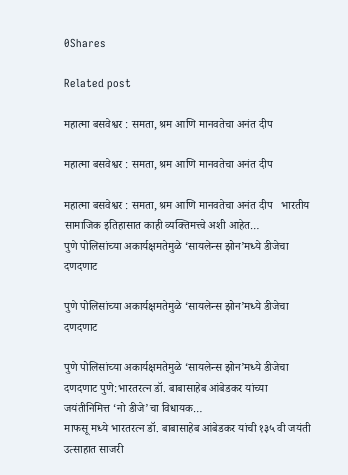0Shares

Related post

महात्मा बसवेश्वर : समता, श्रम आणि मानवतेचा अनंत दीप

महात्मा बसवेश्वर : समता, श्रम आणि मानवतेचा अनंत दीप

महात्मा बसवेश्वर : समता, श्रम आणि मानवतेचा अनंत दीप   भारतीय सामाजिक इतिहासात काही व्यक्तिमत्त्वे अशी आहेत…
पुणे पोलिसांच्या अकार्यक्षमतेमुळे ‘सायलेन्स झोन’मध्ये डीजेचा दणदणाट

पुणे पोलिसांच्या अकार्यक्षमतेमुळे ‘सायलेन्स झोन’मध्ये डीजेचा दणदणाट

पुणे पोलिसांच्या अकार्यक्षमतेमुळे ‘सायलेन्स झोन’मध्ये डीजेचा दणदणाट पुणे:भारतरत्न डॉ. बाबासाहेब आंबेडकर यांच्या जयंतीनिमित्त ‘नो डीजे’चा विधायक…
माफसू मध्ये भारतरत्न डॉ. बाबासाहेब आंबेडकर यांची १३५ वी जयंती उत्साहात साजरी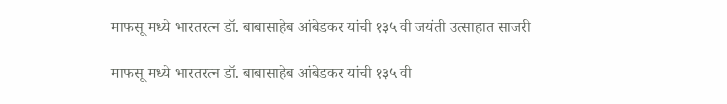माफसू मध्ये भारतरत्न डॉ. बाबासाहेब आंबेडकर यांची १३५ वी जयंती उत्साहात साजरी

माफसू मध्ये भारतरत्न डॉ. बाबासाहेब आंबेडकर यांची १३५ वी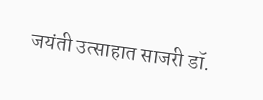जयंती उत्साहात साजरी डॉ.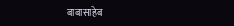बाबासाहेब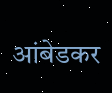आंबेडकर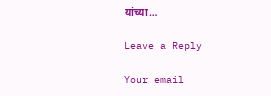यांच्या…

Leave a Reply

Your email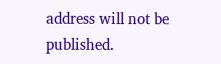address will not be published.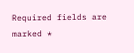Required fields are marked *